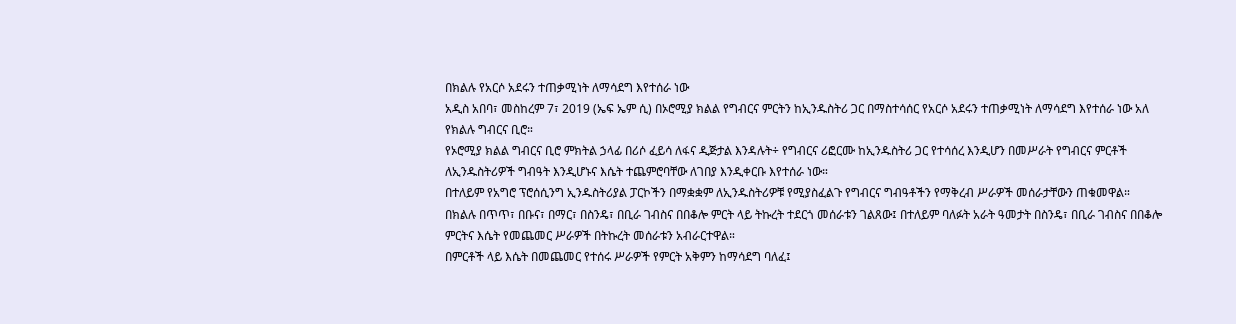በክልሉ የአርሶ አደሩን ተጠቃሚነት ለማሳደግ እየተሰራ ነው
አዲስ አበባ፣ መስከረም 7፣ 2019 (ኤፍ ኤም ሲ) በኦሮሚያ ክልል የግብርና ምርትን ከኢንዱስትሪ ጋር በማስተሳሰር የአርሶ አደሩን ተጠቃሚነት ለማሳደግ እየተሰራ ነው አለ የክልሉ ግብርና ቢሮ።
የኦሮሚያ ክልል ግብርና ቢሮ ምክትል ኃላፊ በሪሶ ፈይሳ ለፋና ዲጅታል እንዳሉት÷ የግብርና ሪፎርሙ ከኢንዱስትሪ ጋር የተሳሰረ እንዲሆን በመሥራት የግብርና ምርቶች ለኢንዱስትሪዎች ግብዓት እንዲሆኑና እሴት ተጨምሮባቸው ለገበያ እንዲቀርቡ እየተሰራ ነው።
በተለይም የአግሮ ፕሮሰሲንግ ኢንዱስትሪያል ፓርኮችን በማቋቋም ለኢንዱስትሪዎቹ የሚያስፈልጉ የግብርና ግብዓቶችን የማቅረብ ሥራዎች መሰራታቸውን ጠቁመዋል።
በክልሉ በጥጥ፣ በቡና፣ በማር፣ በስንዴ፣ በቢራ ገብስና በበቆሎ ምርት ላይ ትኩረት ተደርጎ መሰራቱን ገልጸው፤ በተለይም ባለፉት አራት ዓመታት በስንዴ፣ በቢራ ገብስና በበቆሎ ምርትና እሴት የመጨመር ሥራዎች በትኩረት መሰራቱን አብራርተዋል።
በምርቶች ላይ እሴት በመጨመር የተሰሩ ሥራዎች የምርት አቅምን ከማሳደግ ባለፈ፤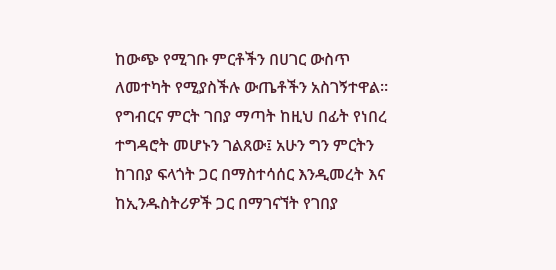ከውጭ የሚገቡ ምርቶችን በሀገር ውስጥ ለመተካት የሚያስችሉ ውጤቶችን አስገኝተዋል።
የግብርና ምርት ገበያ ማጣት ከዚህ በፊት የነበረ ተግዳሮት መሆኑን ገልጸው፤ አሁን ግን ምርትን ከገበያ ፍላጎት ጋር በማስተሳሰር እንዲመረት እና ከኢንዱስትሪዎች ጋር በማገናኘት የገበያ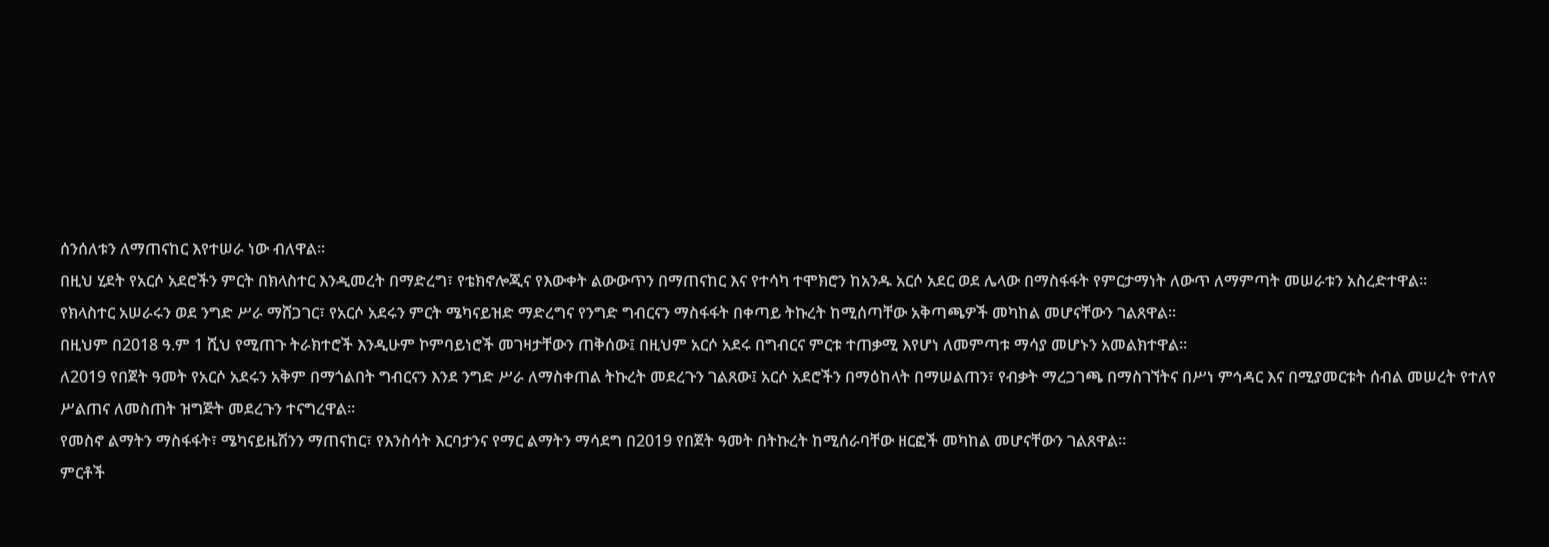ሰንሰለቱን ለማጠናከር እየተሠራ ነው ብለዋል፡፡
በዚህ ሂደት የአርሶ አደሮችን ምርት በክላስተር እንዲመረት በማድረግ፣ የቴክኖሎጂና የእውቀት ልውውጥን በማጠናከር እና የተሳካ ተሞክሮን ከአንዱ አርሶ አደር ወደ ሌላው በማስፋፋት የምርታማነት ለውጥ ለማምጣት መሠራቱን አስረድተዋል።
የክላስተር አሠራሩን ወደ ንግድ ሥራ ማሸጋገር፣ የአርሶ አደሩን ምርት ሜካናይዝድ ማድረግና የንግድ ግብርናን ማስፋፋት በቀጣይ ትኩረት ከሚሰጣቸው አቅጣጫዎች መካከል መሆናቸውን ገልጸዋል።
በዚህም በ2018 ዓ.ም 1 ሺህ የሚጠጉ ትራክተሮች እንዲሁም ኮምባይነሮች መገዛታቸውን ጠቅሰው፤ በዚህም አርሶ አደሩ በግብርና ምርቱ ተጠቃሚ እየሆነ ለመምጣቱ ማሳያ መሆኑን አመልክተዋል።
ለ2019 የበጀት ዓመት የአርሶ አደሩን አቅም በማጎልበት ግብርናን እንደ ንግድ ሥራ ለማስቀጠል ትኩረት መደረጉን ገልጸው፤ አርሶ አደሮችን በማዕከላት በማሠልጠን፣ የብቃት ማረጋገጫ በማስገኘትና በሥነ ምኅዳር እና በሚያመርቱት ሰብል መሠረት የተለየ ሥልጠና ለመስጠት ዝግጅት መደረጉን ተናግረዋል።
የመስኖ ልማትን ማስፋፋት፣ ሜካናይዜሽንን ማጠናከር፣ የእንስሳት እርባታንና የማር ልማትን ማሳደግ በ2019 የበጀት ዓመት በትኩረት ከሚሰራባቸው ዘርፎች መካከል መሆናቸውን ገልጸዋል።
ምርቶች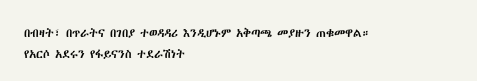በብዛት፣ በጥራትና በገበያ ተወዳዳሪ እንዲሆኑም አቅጣጫ መያዙን ጠቁመዋል።
የአርሶ አደሩን የፋይናንስ ተደራሽነት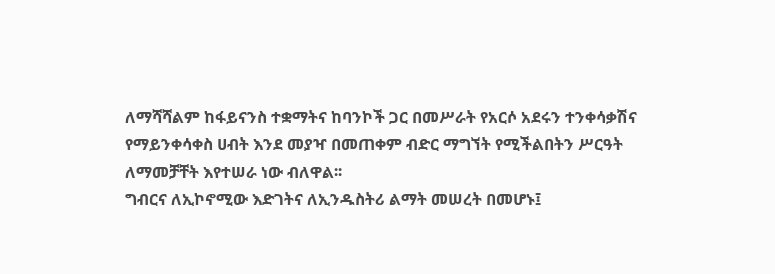ለማሻሻልም ከፋይናንስ ተቋማትና ከባንኮች ጋር በመሥራት የአርሶ አደሩን ተንቀሳቃሽና የማይንቀሳቀስ ሀብት እንደ መያዣ በመጠቀም ብድር ማግኘት የሚችልበትን ሥርዓት ለማመቻቸት እየተሠራ ነው ብለዋል፡፡
ግብርና ለኢኮኖሚው እድገትና ለኢንዱስትሪ ልማት መሠረት በመሆኑ፤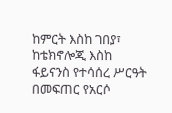ከምርት እስከ ገበያ፣ ከቴክኖሎጂ እስከ ፋይናንስ የተሳሰረ ሥርዓት በመፍጠር የአርሶ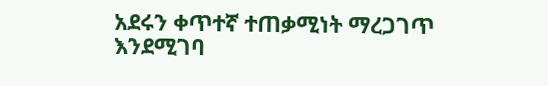አደሩን ቀጥተኛ ተጠቃሚነት ማረጋገጥ እንደሚገባ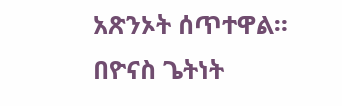አጽንኦት ሰጥተዋል።
በዮናስ ጌትነት